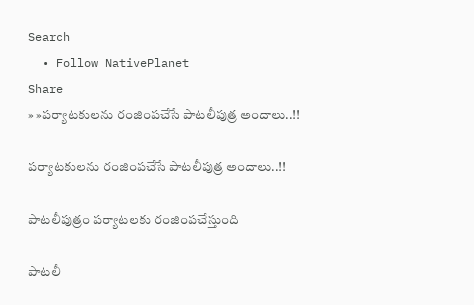Search
  • Follow NativePlanet
Share
» »పర్యాటకులను రంజింపచేసే పాటలీపుత్ర అందాలు..!!

పర్యాటకులను రంజింపచేసే పాటలీపుత్ర అందాలు..!!

పాటలీపుత్రం పర్యాటలకు రంజింపచేస్తుంది

పాటలీ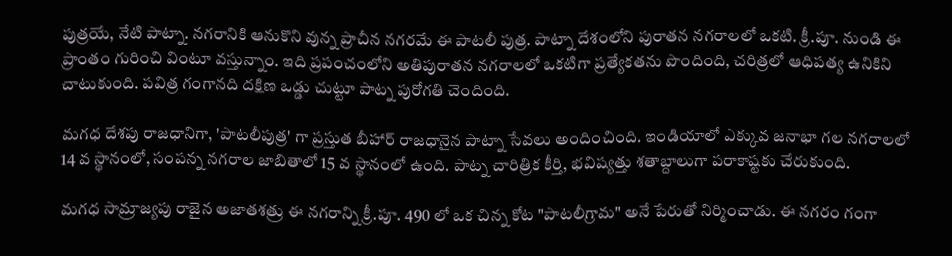పుత్రయే, నేటి పాట్నా. నగరానికి ఆనుకొని వున్న ప్రాచీన నగరమే ఈ పాటలీ పుత్ర. పాట్నా దేశంలోని పురాతన నగరాలలో ఒకటి. క్రీ.పూ. నుండి ఈ ప్రాంతం గురించి వింటూ వస్తున్నాం. ఇది ప్రపంచంలోని అతిపురాతన నగరాలలో ఒకటిగా ప్రత్యేకతను పొందింది, చరిత్రలో ఆధిపత్య ఉనికిని చాటుకుంది. పవిత్ర గంగానది దక్షిణ ఒడ్డు చుట్టూ పాట్న పురోగతి చెందింది.

మగధ దేశపు రాజధానిగా, 'పాటలీపుత్ర' గా ప్రస్తుత బీహార్ రాజధానైన పాట్నా సేవలు అందించింది. ఇండియాలో ఎక్కువ జనాభా గల నగరాలలో 14 వ స్థానంలో, సంపన్న నగరాల జాబితాలో 15 వ స్థానంలో ఉంది. పాట్న చారిత్రిక కీర్తి, భవిష్యత్తు శతాబ్దాలుగా పరాకాష్టకు చేరుకుంది.

మగధ సామ్రాజ్యపు రాజైన అజాతశత్రు ఈ నగరాన్ని క్రీ.పూ. 490 లో ఒక చిన్న కోట "పాటలీగ్రామ" అనే పేరుతో నిర్మించాడు. ఈ నగరం గంగా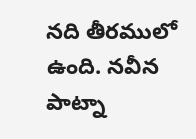నది తీరములో ఉంది. నవీన పాట్నా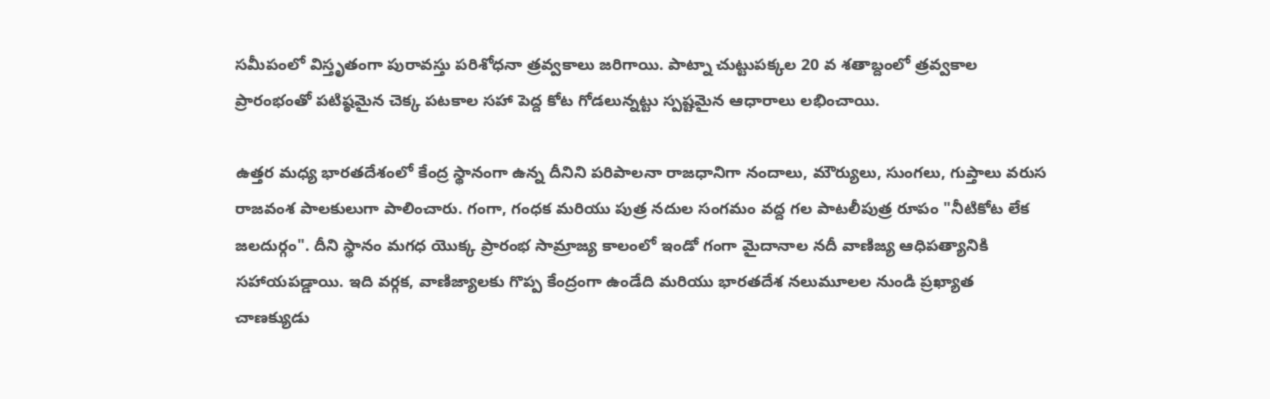సమీపంలో విస్తృతంగా పురావస్తు పరిశోధనా త్రవ్వకాలు జరిగాయి. పాట్నా చుట్టుపక్కల 20 వ శతాబ్దంలో త్రవ్వకాల ప్రారంభంతో పటిష్ఠమైన చెక్క పటకాల సహా పెద్ద కోట గోడలున్నట్టు స్పష్టమైన ఆధారాలు లభించాయి.

ఉత్తర మధ్య భారతదేశంలో కేంద్ర స్థానంగా ఉన్న దీనిని పరిపాలనా రాజధానిగా నందాలు, మౌర్యులు, సుంగలు, గుప్తాలు వరుస రాజవంశ పాలకులుగా పాలించారు. గంగా, గంధక మరియు పుత్ర నదుల సంగమం వద్ద గల పాటలీపుత్ర రూపం "నీటికోట లేక జలదుర్గం". దీని స్థానం మగధ యొక్క ప్రారంభ సామ్రాజ్య కాలంలో ఇండో గంగా మైదానాల నదీ వాణిజ్య ఆధిపత్యానికి సహాయపడ్డాయి. ఇది వర్గక, వాణిజ్యాలకు గొప్ప కేంద్రంగా ఉండేది మరియు భారతదేశ నలుమూలల నుండి ప్రఖ్యాత చాణక్యుడు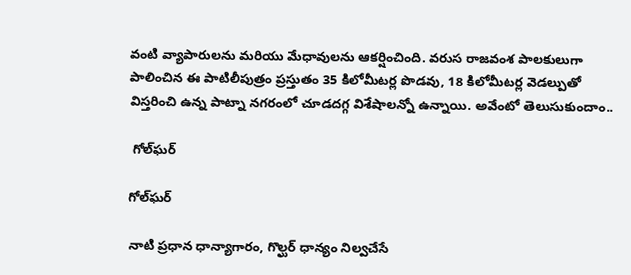వంటి వ్యాపారులను మరియు మేధావులను ఆకర్షించింది. వరుస రాజవంశ పాలకులుగా పాలించిన ఈ పాటిలీపుత్రం ప్రస్తుతం 35 కిలోమీటర్ల పొడవు, 18 కిలోమీటర్ల వెడల్పుతో విస్తరించి ఉన్న పాట్నా నగరంలో చూడదగ్గ విశేషాలన్నో ఉన్నాయి. అవేంటో తెలుసుకుందాం..

 గోల్‌ఘర్‌

గోల్‌ఘర్‌

నాటి ప్రధాన ధాన్యాగారం, గొల్ఘర్ ధాన్యం నిల్వచేసే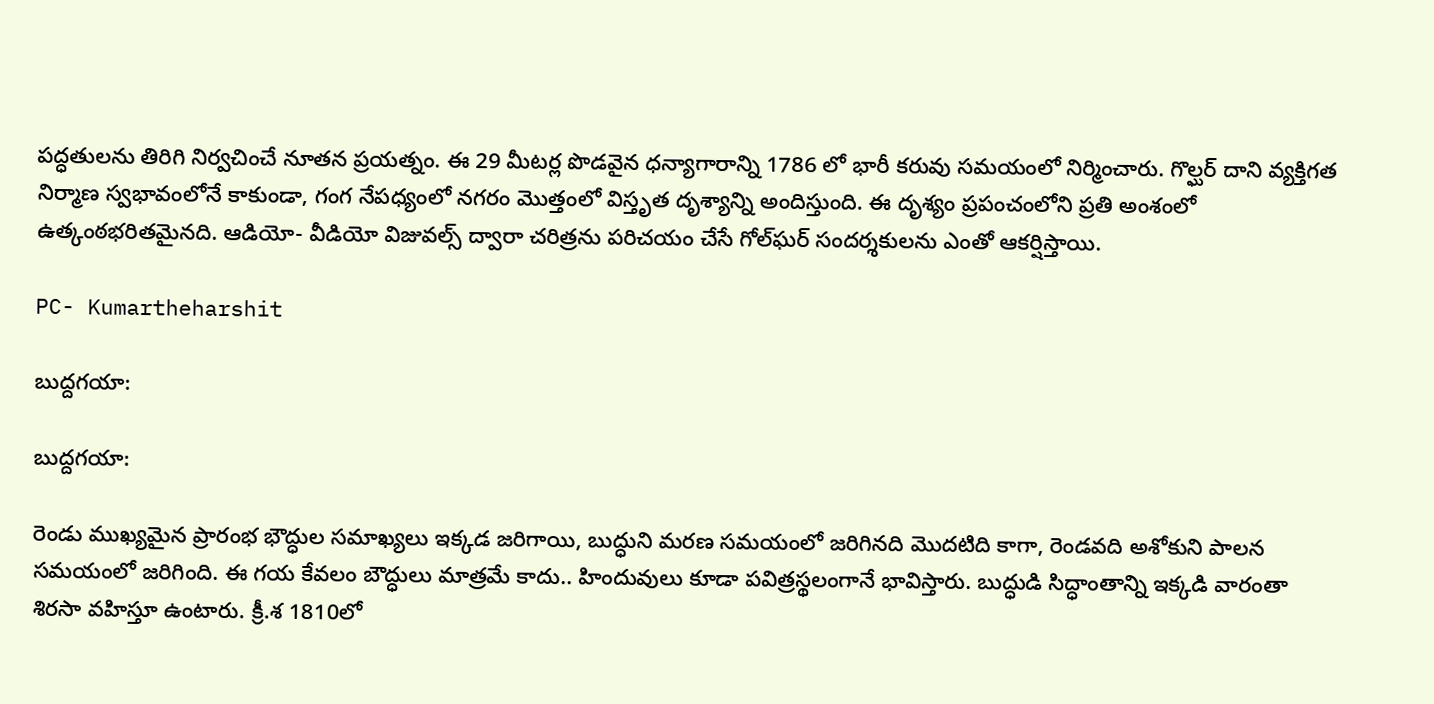పద్ధతులను తిరిగి నిర్వచించే నూతన ప్రయత్నం. ఈ 29 మీటర్ల పొడవైన ధన్యాగారాన్ని 1786 లో భారీ కరువు సమయంలో నిర్మించారు. గొల్ఘర్ దాని వ్యక్తిగత నిర్మాణ స్వభావంలోనే కాకుండా, గంగ నేపధ్యంలో నగరం మొత్తంలో విస్తృత దృశ్యాన్ని అందిస్తుంది. ఈ దృశ్యం ప్రపంచంలోని ప్రతి అంశంలో ఉత్కంఠభరితమైనది. ఆడియో- వీడియో విజువల్స్‌ ద్వారా చరిత్రను పరిచయం చేసే గోల్‌ఘర్‌ సందర్శకులను ఎంతో ఆకర్షిస్తాయి.

PC- Kumartheharshit

బుద్దగయా:

బుద్దగయా:

రెండు ముఖ్యమైన ప్రారంభ భౌద్ధుల సమాఖ్యలు ఇక్కడ జరిగాయి, బుద్ధుని మరణ సమయంలో జరిగినది మొదటిది కాగా, రెండవది అశోకుని పాలన సమయంలో జరిగింది. ఈ గయ కేవలం బౌద్ధులు మాత్రమే కాదు.. హిందువులు కూడా పవిత్రస్థలంగానే భావిస్తారు. బుద్ధుడి సిద్ధాంతాన్ని ఇక్కడి వారంతా శిరసా వహిస్తూ ఉంటారు. క్రీ.శ 1810లో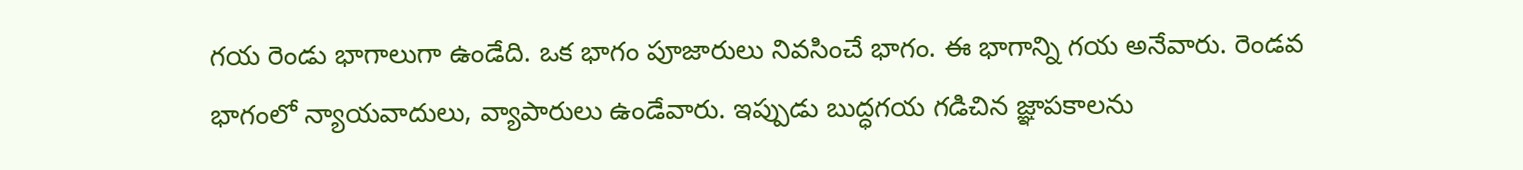గయ రెండు భాగాలుగా ఉండేది. ఒక భాగం పూజారులు నివసించే భాగం. ఈ భాగాన్ని గయ అనేవారు. రెండవ భాగంలో న్యాయవాదులు, వ్యాపారులు ఉండేవారు. ఇప్పుడు బుద్ధగయ గడిచిన జ్ఞాపకాలను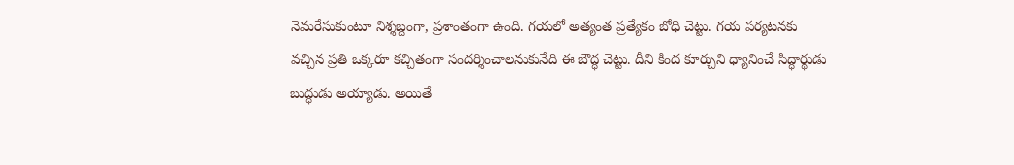నెమరేసుకుంటూ నిశ్శబ్దంగా, ప్రశాంతంగా ఉంది. గయలో అత్యంత ప్రత్యేకం బోధి చెట్టు. గయ పర్యటనకు వచ్చిన ప్రతి ఒక్కరూ కచ్చితంగా సందర్శించాలనుకునేది ఈ బౌద్ధ చెట్టు. దీని కింద కూర్చుని ధ్యానించే సిద్ధార్థుడు బుద్ధుడు అయ్యాడు. అయితే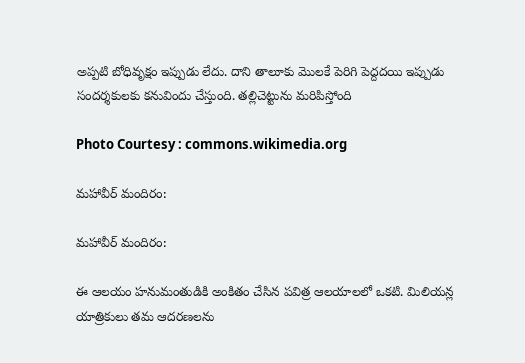అప్పటి బోధివృక్షం ఇప్పుడు లేదు. దాని తాలూకు మొలకే పెరిగి పెద్దదయి ఇప్పుడు సందర్శకులకు కనువిందు చేస్తుంది. తల్లిచెట్టును మరిపిస్తోంది

Photo Courtesy : commons.wikimedia.org

మహావీర్ మందిరం:

మహావీర్ మందిరం:

ఈ ఆలయం హనుమంతుడికి అంకితం చేసిన పవిత్ర ఆలయాలలో ఒకటి. మిలియన్ల యాత్రికులు తమ ఆదరణలను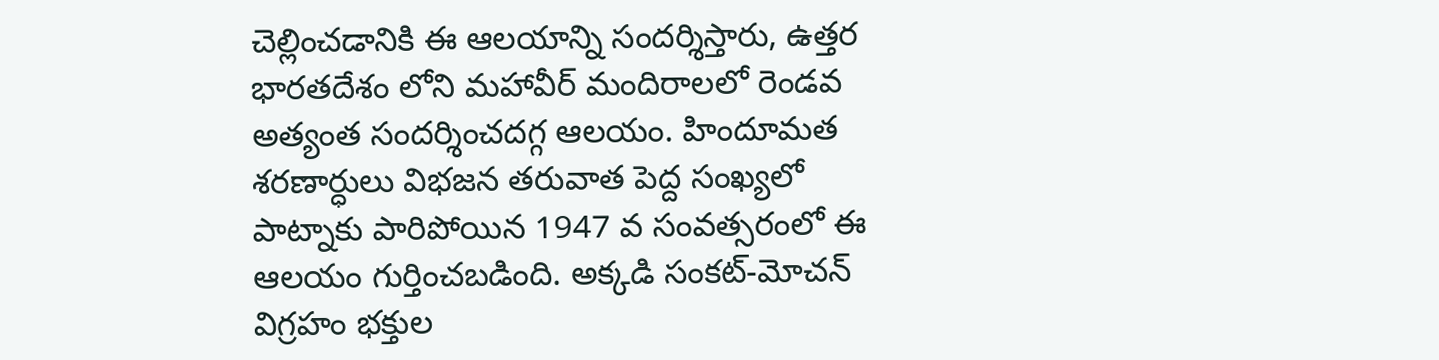చెల్లించడానికి ఈ ఆలయాన్ని సందర్శిస్తారు, ఉత్తర భారతదేశం లోని మహావీర్ మందిరాలలో రెండవ అత్యంత సందర్శించదగ్గ ఆలయం. హిందూమత శరణార్ధులు విభజన తరువాత పెద్ద సంఖ్యలో పాట్నాకు పారిపోయిన 1947 వ సంవత్సరంలో ఈ ఆలయం గుర్తించబడింది. అక్కడి సంకట్-మోచన్ విగ్రహం భక్తుల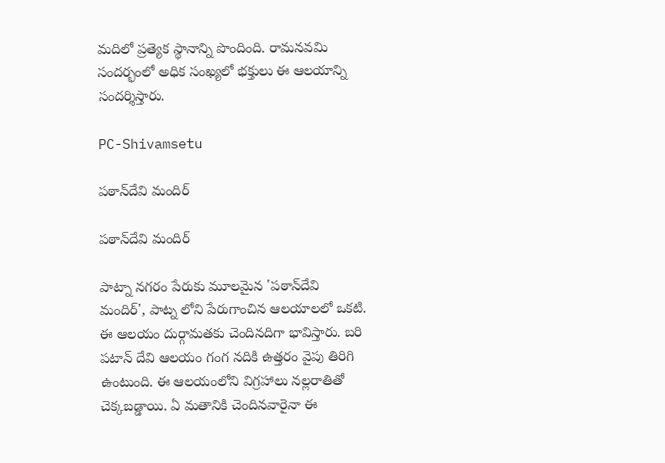మదిలో ప్రత్యెక స్థానాన్ని పొందింది. రామనవమి సందర్భంలో అధిక సంఖ్యలో భక్తులు ఈ ఆలయాన్ని సందర్శిస్తారు.

PC-Shivamsetu

పఠాన్‌దేవి మందిర్‌

పఠాన్‌దేవి మందిర్‌

పాట్నా నగరం పేరుకు మూలమైన 'పఠాన్‌దేవి మందిర్‌', పాట్న లోని పేరుగాంచిన ఆలయాలలో ఒకటి. ఈ ఆలయం దుర్గామతకు చెందినదిగా భావిస్తారు. బరి పటాన్ దేవి ఆలయం గంగ నదికి ఉత్తరం వైపు తిరిగి ఉంటుంది. ఈ ఆలయంలోని విగ్రహాలు నల్లరాతితో చెక్కబడ్డాయి. ఏ మతానికి చెందినవారైనా ఈ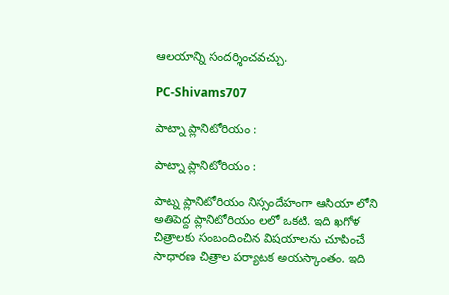ఆలయాన్ని సందర్శించవచ్చు.

PC-Shivams707

పాట్నా ప్లానిటోరియం :

పాట్నా ప్లానిటోరియం :

పాట్న ప్లానిటోరియం నిస్సందేహంగా ఆసియా లోని అతిపెద్ద ప్లానిటోరియం లలో ఒకటి. ఇది ఖగోళ చిత్రాలకు సంబందించిన విషయాలను చూపించే సాధారణ చిత్రాల పర్యాటక అయస్కాంతం. ఇది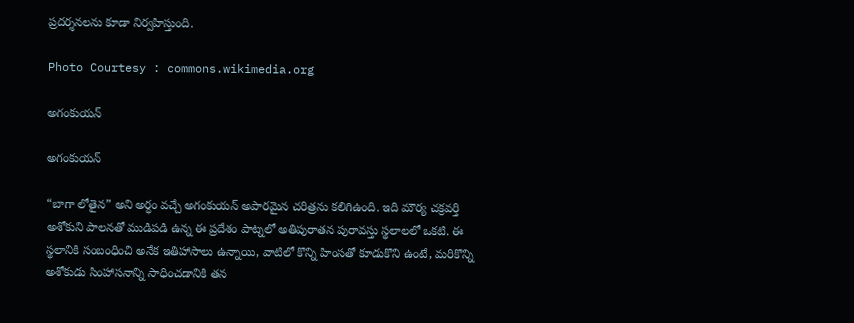ప్రదర్శనలను కూడా నిర్వహిస్తుంది.

Photo Courtesy : commons.wikimedia.org

అగంకుయన్

అగంకుయన్

“బాగా లోతైన” అని అర్ధం వచ్చే అగంకుయన్ అపారమైన చరిత్రను కలిగిఉంది. ఇది మౌర్య చక్రవర్తి అశోకుని పాలనతో ముడిపడి ఉన్న ఈ ప్రదేశం పాట్నలో అతిపురాతన పురావస్తు స్థలాలలో ఒకటి. ఈ స్థలానికి సంబంధించి అనేక ఇతిహాసాలు ఉన్నాయి, వాటిలో కొన్ని హింసతో కూడుకొని ఉంటే, మరికొన్ని అశోకుడు సింహాసనాన్ని సాధించడానికి తన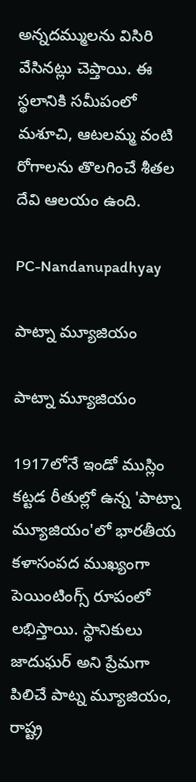అన్నదమ్ములను విసిరి వేసినట్లు చెప్తాయి. ఈ స్థలానికి సమీపంలో మశూచి, ఆటలమ్మ వంటి రోగాలను తొలగించే శీతల దేవి ఆలయం ఉంది.

PC-Nandanupadhyay

పాట్నా మ్యూజియం

పాట్నా మ్యూజియం

1917లోనే ఇండో ముస్లిం కట్టడ రీతుల్లో ఉన్న 'పాట్నా మ్యూజియం'లో భారతీయ కళాసంపద ముఖ్యంగా పెయింటింగ్స్‌ రూపంలో లభిస్తాయి. స్థానికులు జాదుఘర్ అని ప్రేమగా పిలిచే పాట్న మ్యూజియం, రాష్ట్ర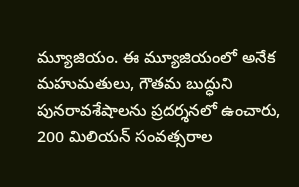మ్యూజియం. ఈ మ్యూజియంలో అనేక మహుమతులు, గౌతమ బుద్ధుని పునరావశేషాలను ప్రదర్శనలో ఉంచారు, 200 మిలియన్ సంవత్సరాల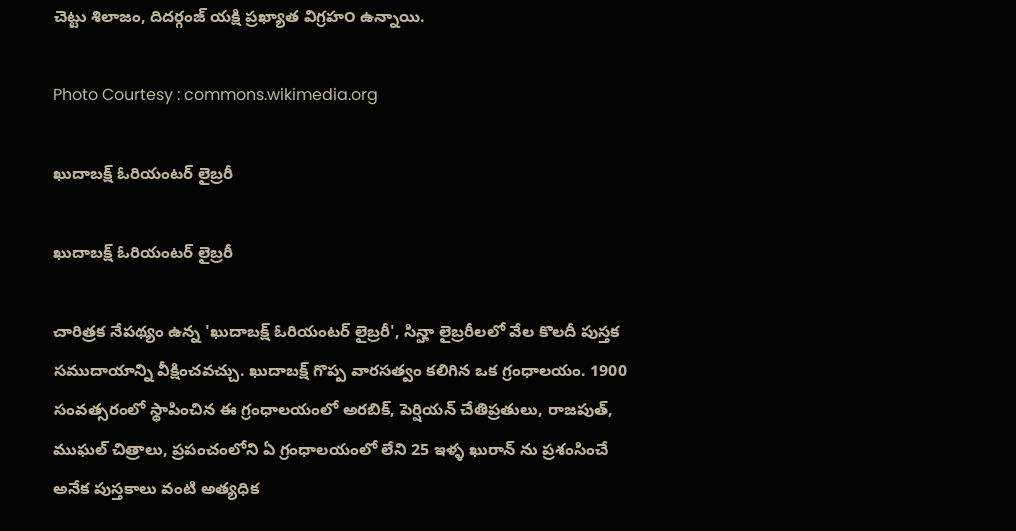చెట్టు శిలాజం, దిదర్గంజ్ యక్షి ప్రఖ్యాత విగ్రహ౦ ఉన్నాయి.

Photo Courtesy : commons.wikimedia.org

ఖుదాబక్ష్‌ ఓరియంటర్‌ లైబ్రరీ

ఖుదాబక్ష్‌ ఓరియంటర్‌ లైబ్రరీ

చారిత్రక నేపథ్యం ఉన్న 'ఖుదాబక్ష్‌ ఓరియంటర్‌ లైబ్రరీ', సిన్హా లైబ్రరీలలో వేల కొలదీ పుస్తక సముదాయాన్ని వీక్షించవచ్చు. ఖుదాబక్ష్ గొప్ప వారసత్వం కలిగిన ఒక గ్రంధాలయం. 1900 సంవత్సరంలో స్థాపించిన ఈ గ్రంధాలయంలో అరబిక్, పెర్షియన్ చేతిప్రతులు, రాజపుత్, ముఘల్ చిత్రాలు, ప్రపంచంలోని ఏ గ్రంధాలయంలో లేని 25 ఇళ్ళ ఖురాన్ ను ప్రశంసించే అనేక పుస్తకాలు వంటి అత్యధిక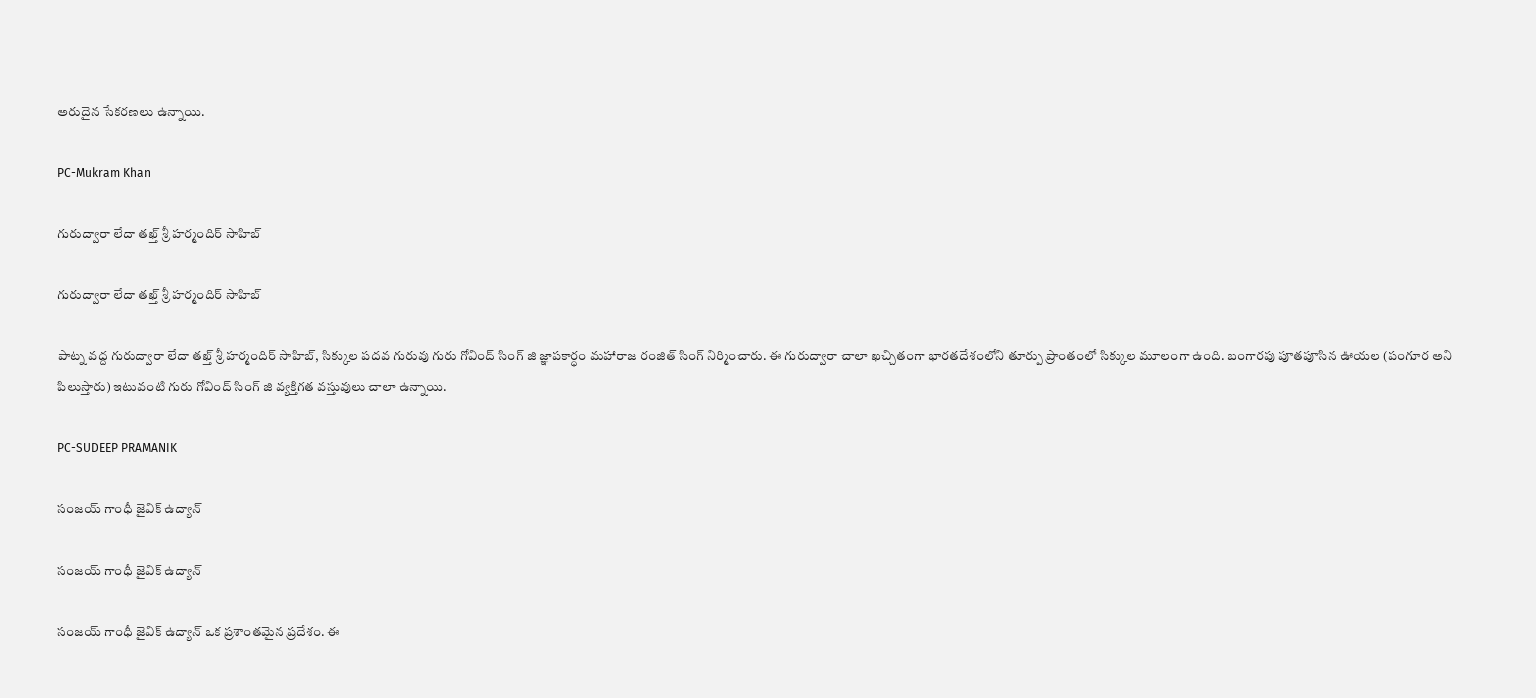అరుదైన సేకరణలు ఉన్నాయి.

PC-Mukram Khan

గురుద్వారా లేదా తఖ్త్ శ్రీ హర్మందిర్ సాహిబ్

గురుద్వారా లేదా తఖ్త్ శ్రీ హర్మందిర్ సాహిబ్

పాట్న వద్ద గురుద్వారా లేదా తఖ్త్ శ్రీ హర్మందిర్ సాహిబ్, సిక్కుల పదవ గురువు గురు గోవింద్ సింగ్ జి జ్ఞాపకార్ధం మహారాజ రంజిత్ సింగ్ నిర్మించారు. ఈ గురుద్వారా చాలా ఖచ్చితంగా భారతదేశంలోని తూర్పు ప్రాంతంలో సిక్కుల మూలంగా ఉంది. బంగారపు పూతపూసిన ఊయల (పంగూర అని పిలుస్తారు) ఇటువంటి గురు గోవింద్ సింగ్ జి వ్యక్తిగత వస్తువులు చాలా ఉన్నాయి.

PC-SUDEEP PRAMANIK

సంజయ్ గాంధీ జైవిక్ ఉద్యాన్

సంజయ్ గాంధీ జైవిక్ ఉద్యాన్

సంజయ్ గాంధీ జైవిక్ ఉద్యాన్ ఒక ప్రశాంతమైన ప్రదేశం. ఈ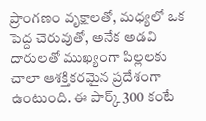ప్రాంగణం వృక్షాలతో, మధ్యలో ఒక పెద్ద చెరువుతో, అనేక అడవి దారులతో ముఖ్యంగా పిల్లలకు చాలా ఆశక్తికరమైన ప్రదేశంగా ఉంటుంది. ఈ పార్క్ 300 కంటే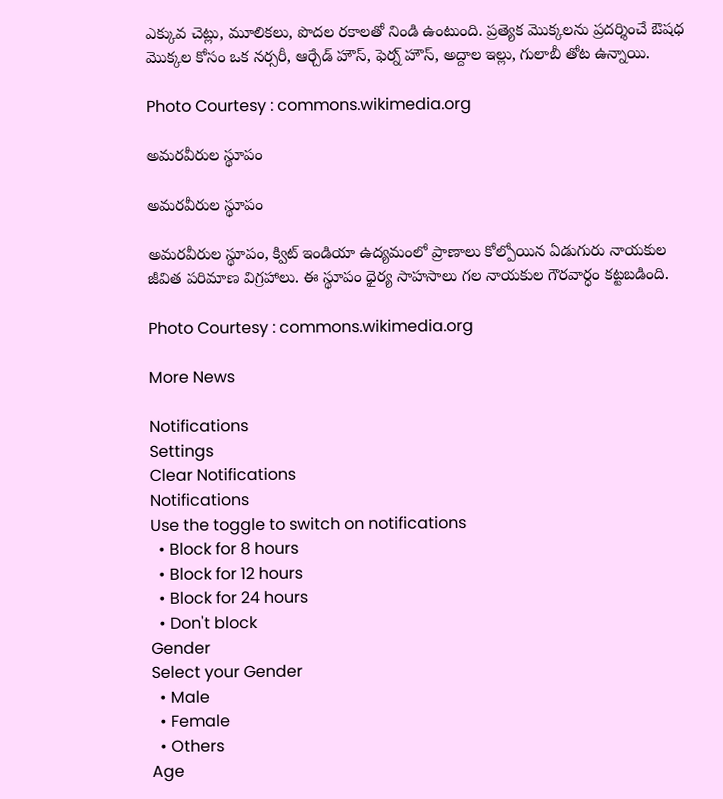ఎక్కువ చెట్లు, మూలికలు, పొదల రకాలతో నిండి ఉంటుంది. ప్రత్యెక మొక్కలను ప్రదర్శించే ఔషధ మొక్కల కోసం ఒక నర్సరీ, ఆర్చేడ్ హౌస్, ఫెర్న్ హౌస్, అద్దాల ఇల్లు, గులాబీ తోట ఉన్నాయి.

Photo Courtesy : commons.wikimedia.org

అమరవీరుల స్థూపం

అమరవీరుల స్థూపం

అమరవీరుల స్థూపం, క్విట్ ఇండియా ఉద్యమంలో ప్రాణాలు కోల్పోయిన ఏడుగురు నాయకుల జీవిత పరిమాణ విగ్రహాలు. ఈ స్థూపం ధైర్య సాహసాలు గల నాయకుల గౌరవార్ధం కట్టబడింది.

Photo Courtesy : commons.wikimedia.org

More News

Notifications
Settings
Clear Notifications
Notifications
Use the toggle to switch on notifications
  • Block for 8 hours
  • Block for 12 hours
  • Block for 24 hours
  • Don't block
Gender
Select your Gender
  • Male
  • Female
  • Others
Age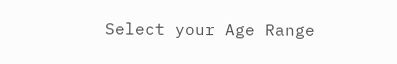Select your Age Range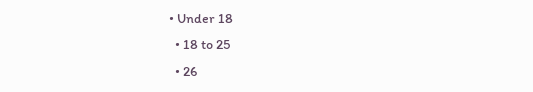• Under 18
  • 18 to 25
  • 26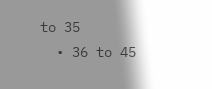to 35
  • 36 to 45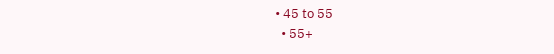• 45 to 55
  • 55+